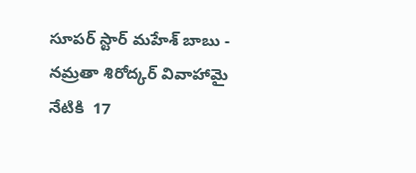సూపర్ స్టార్ మహేశ్ బాబు - నమ్రతా శిరోద్కర్ వివాహామై నేటికి  17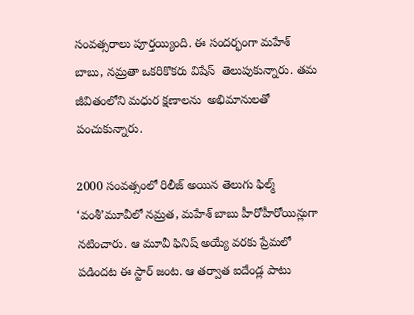సంవత్సరాలు పూర్తయ్యింది. ఈ సందర్భంగా మహేశ్ బాబు, నమ్రతా ఒకరికొకరు విషేస్  తెలుపుకున్నారు. తమ జీవితంలోని మధుర క్షణాలను  అభిమానులతో పంచుకున్నారు.

2000 సంవత్సంలో రిలీజ్ అయిన తెలుగు ఫిల్మ్ ‘వంశీ’మూవీలో నమ్రత, మహేశ్ బాబు హీరోహీరోయిన్లుగా నటించారు. ఆ మూవీ ఫినిష్ అయ్యే వరకు ప్రేమలో పడిందట ఈ స్టార్ జంట. ఆ తర్వాత ఐదేండ్ల పాటు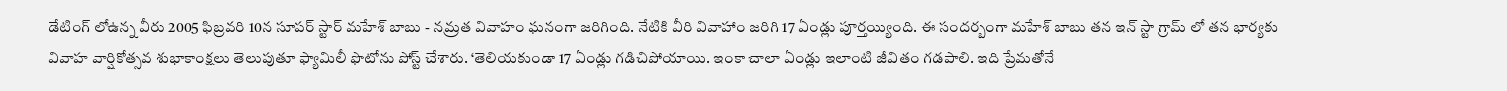డేటింగ్ లోఉన్న వీరు 2005 ఫిబ్రవరి 10న సూపర్ స్టార్ మహేశ్ బాబు - నమ్రత వివాహం ఘనంగా జరిగింది. నేటికి వీరి వివాహాం జరిగి 17 ఏండ్లు పూర్తయ్యింది. ఈ సందర్బంగా మహేశ్ బాబు తన ఇన్ స్టా గ్రామ్ లో తన భార్యకు వివాహ వార్షికోత్సవ శుభాకాంక్షలు తెలుపుతూ ఫ్యామిలీ ఫొటోను పోస్ట్ చేశారు. ‘తెలియకుండా 17 ఏండ్లు గడిచిపోయాయి. ఇంకా చాలా ఏండ్లు ఇలాంటి జీవితం గడపాలి. ఇది ప్రేమతోనే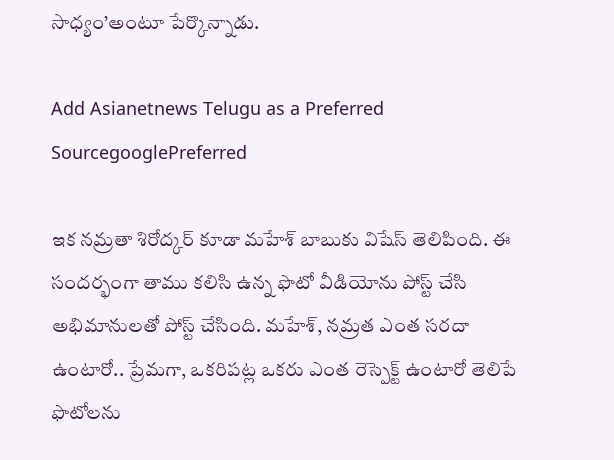సాధ్యం’అంటూ పేర్కొన్నాడు.

Add Asianetnews Telugu as a Preferred SourcegooglePreferred

ఇక నమ్రతా శిరోద్కర్ కూడా మహేశ్ బాబుకు విషేస్ తెలిపింది. ఈ సందర్భంగా తాము కలిసి ఉన్న ఫొటో వీడియోను పోస్ట్ చేసి అభిమానులతో పోస్ట్ చేసింది. మహేశ్, నమ్రత ఎంత సరదా ఉంటారో.. ప్రేమగా, ఒకరిపట్ల ఒకరు ఎంత రెస్పెక్ట్ ఉంటారో తెలిపే ఫొటోలను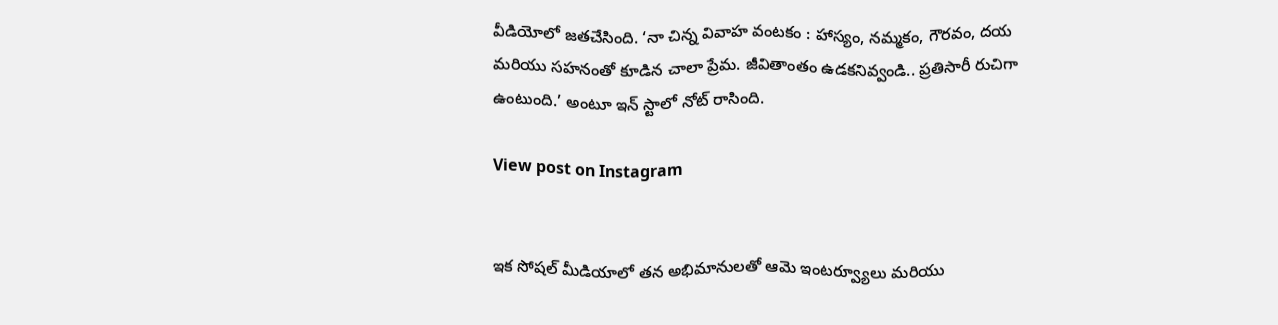వీడియోలో జతచేసింది. ‘నా చిన్న వివాహ వంటకం : హాస్యం, నమ్మకం, గౌరవం, దయ మరియు సహనంతో కూడిన చాలా ప్రేమ. జీవితాంతం ఉడకనివ్వండి.. ప్రతిసారీ రుచిగా ఉంటుంది.’ అంటూ ఇన్ స్టాలో నోట్ రాసింది.

View post on Instagram


ఇక సోషల్ మీడియాలో తన అభిమానులతో ఆమె ఇంటర్వ్యూలు మరియు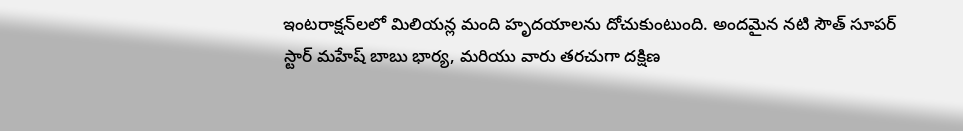ఇంటరాక్షన్‌లలో మిలియన్ల మంది హృదయాలను దోచుకుంటుంది. అందమైన నటి సౌత్ సూపర్ స్టార్ మహేష్ బాబు భార్య, మరియు వారు తరచుగా దక్షిణ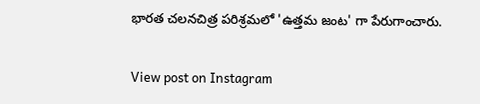భారత చలనచిత్ర పరిశ్రమలో 'ఉత్తమ జంట' గా పేరుగాంచారు.

View post on Instagram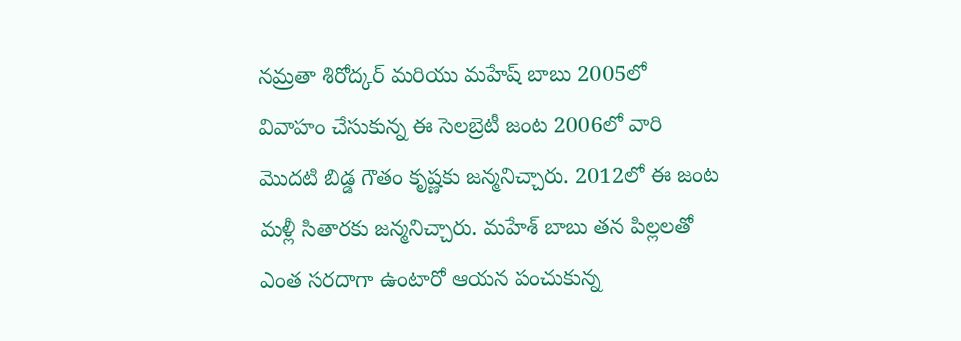నమ్రతా శిరోద్కర్ మరియు మహేష్ బాబు 2005లో వివాహం చేసుకున్న ఈ సెలబ్రెటీ జంట 2006లో వారి మొదటి బిడ్డ గౌతం కృష్ణకు జన్మనిచ్చారు. 2012లో ఈ జంట మళ్లీ సితారకు జన్మనిచ్చారు. మహేశ్ బాబు తన పిల్లలతో ఎంత సరదాగా ఉంటారో ఆయన పంచుకున్న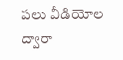పలు వీడియోల ద్వారా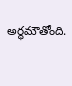అర్థమౌతోంది.